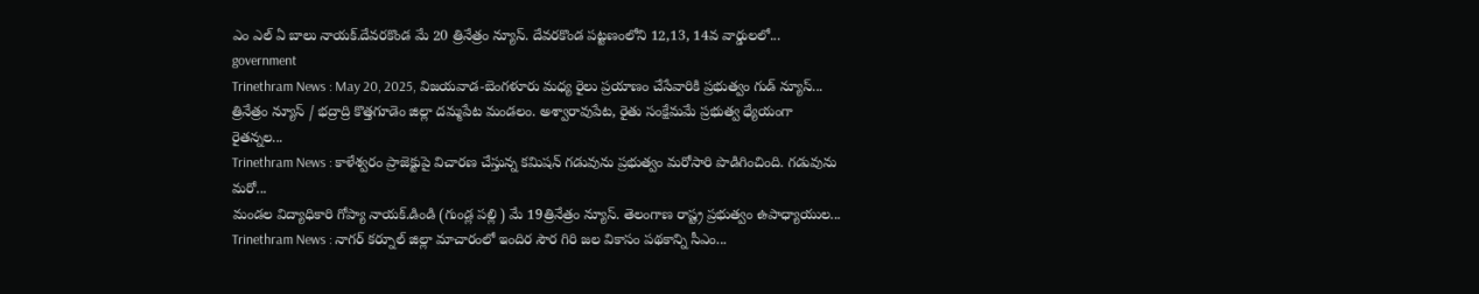ఎం ఎల్ ఏ బాలు నాయక్.దేవరకొండ మే 20 త్రినేత్రం న్యూస్. దేవరకొండ పట్టణంలోని 12,13, 14వ వార్డులలో...
government
Trinethram News : May 20, 2025, విజయవాడ-బెంగళూరు మధ్య రైలు ప్రయాణం చేసేవారికి ప్రభుత్వం గుడ్ న్యూస్...
త్రినేత్రం న్యూస్ / భద్రాద్రి కొత్తగూడెం జిల్లా దమ్మపేట మండలం. అశ్వారావుపేట, రైతు సంక్షేమమే ప్రభుత్వ ధ్యేయంగా రైతన్నల...
Trinethram News : కాళేశ్వరం ప్రాజెక్టుపై విచారణ చేస్తున్న కమిషన్ గడువును ప్రభుత్వం మరోసారి పొడిగించింది. గడువును మరో...
మండల విద్యాధికారి గోప్యా నాయక్.డిండి (గుండ్ల పల్లి ) మే 19త్రినేత్రం న్యూస్. తెలంగాణ రాష్ట్ర ప్రభుత్వం ఉపాధ్యాయుల...
Trinethram News : నాగర్ కర్నూల్ జిల్లా మాచారంలో ఇందిర సౌర గిరి జల వికాసం పథకాన్ని సీఎం...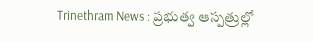Trinethram News : ప్రభుత్వ ఆస్పత్రుల్లో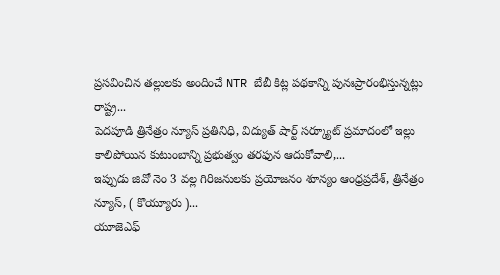ప్రసవించిన తల్లులకు అందించే NTR బేబీ కిట్ల పథకాన్ని పునఃప్రారంభిస్తున్నట్లు రాష్ట్ర...
పెదపూడి త్రినేత్రం న్యూస్ ప్రతినిధి, విద్యుత్ షార్ట్ సర్క్యూట్ ప్రమాదంలో ఇల్లు కాలిపోయిన కుటుంబాన్ని ప్రభుత్వం తరఫున ఆదుకోవాలి,...
ఇప్పుడు జివో నెం 3 వల్ల గిరిజనులకు ప్రయోజనం శూన్యం ఆంధ్రప్రదేశ్, త్రినేత్రం న్యూస్, ( కొయ్యూరు )...
యూజెఎఫ్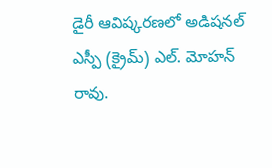డైరీ ఆవిష్కరణలో అడిషనల్ ఎస్పీ (క్రైమ్) ఎల్. మోహన్ రావు.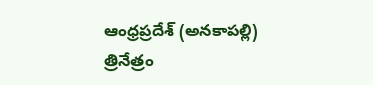ఆంధ్రప్రదేశ్ (అనకాపల్లి) త్రినేత్రం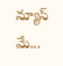న్యూస్ మే...